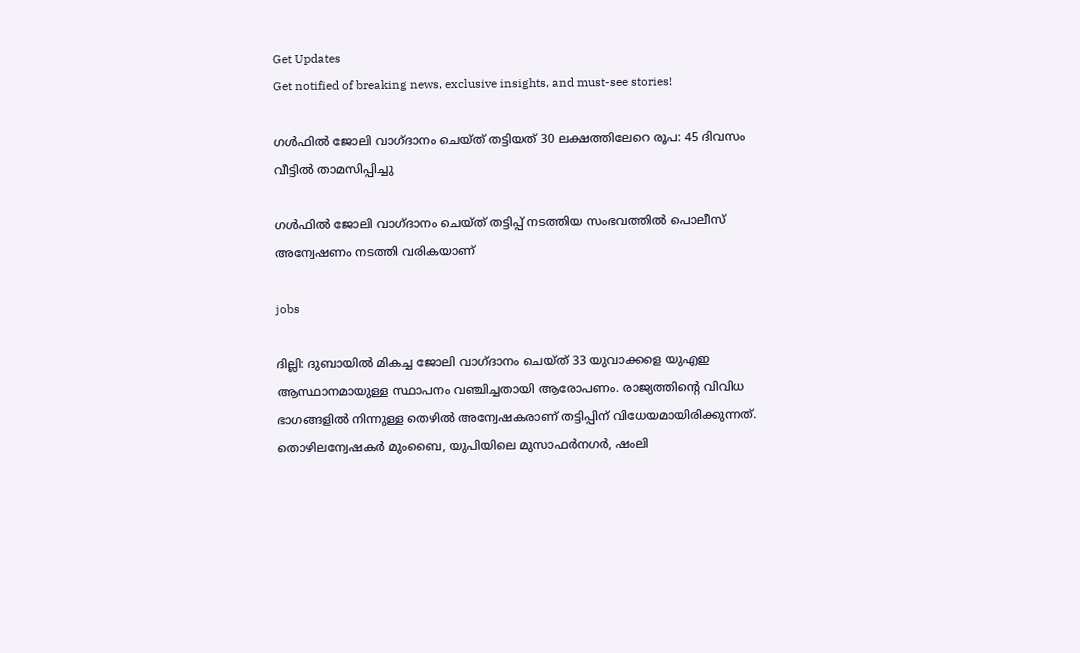Get Updates
Get notified of breaking news, exclusive insights, and must-see stories!

ഗള്‍ഫില്‍ ജോലി വാഗ്ദാനം ചെയ്ത് തട്ടിയത് 30 ലക്ഷത്തിലേറെ രൂപ: 45 ദിവസം വീട്ടില്‍ താമസിപ്പിച്ചു

ഗള്‍ഫില്‍ ജോലി വാഗ്ദാനം ചെയ്ത് തട്ടിപ്പ് നടത്തിയ സംഭവത്തില്‍ പൊലീസ് അന്വേഷണം നടത്തി വരികയാണ്

jobs

ദില്ലി: ദുബായിൽ മികച്ച ജോലി വാഗ്ദാനം ചെയ്ത് 33 യുവാക്കളെ യുഎഇ ആസ്ഥാനമായുള്ള സ്ഥാപനം വഞ്ചിച്ചതായി ആരോപണം. രാജ്യത്തിന്റെ വിവിധ ഭാഗങ്ങളിൽ നിന്നുള്ള തെഴില്‍ അന്വേഷകരാണ് തട്ടിപ്പിന് വിധേയമായിരിക്കുന്നത്. തൊഴിലന്വേഷകർ മുംബൈ, യുപിയിലെ മുസാഫർനഗർ, ഷംലി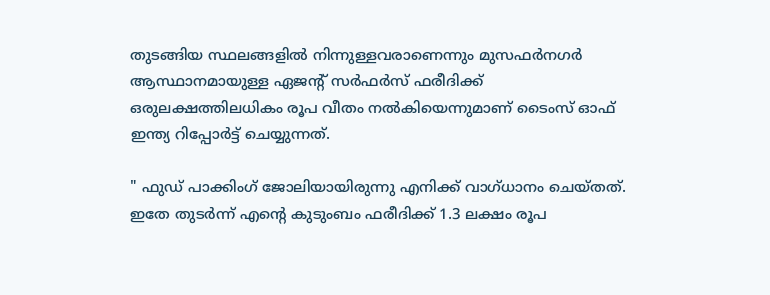തുടങ്ങിയ സ്ഥലങ്ങളിൽ നിന്നുള്ളവരാണെന്നും മുസഫർനഗർ ആസ്ഥാനമായുള്ള ഏജന്റ് സർഫർസ് ഫരീദിക്ക് ഒരുലക്ഷത്തിലധികം രൂപ വീതം നൽകിയെന്നുമാണ് ടൈംസ് ഓഫ് ഇന്ത്യ റിപ്പോർട്ട് ചെയ്യുന്നത്.

" ഫുഡ് പാക്കിംഗ് ജോലിയായിരുന്നു എനിക്ക് വാഗ്ധാനം ചെയ്തത്. ഇതേ തുടർന്ന് എന്റെ കുടുംബം ഫരീദിക്ക് 1.3 ലക്ഷം രൂപ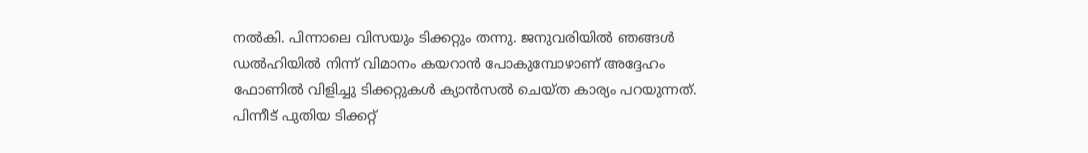നൽകി. പിന്നാലെ വിസയും ടിക്കറ്റും തന്നു. ജനുവരിയിൽ ഞങ്ങൾ ഡൽഹിയിൽ നിന്ന് വിമാനം കയറാൻ പോകുമ്പോഴാണ് അദ്ദേഹം ഫോണിൽ വിളിച്ചു ടിക്കറ്റുകൾ ക്യാൻസൽ ചെയ്ത കാര്യം പറയുന്നത്. പിന്നീട് പുതിയ ടിക്കറ്റ്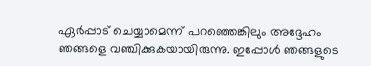ഏർപ്പാട് ചെയ്യാമെന്ന് പറഞ്ഞെങ്കിലും അദ്ദേഹം ഞങ്ങളെ വഞ്ചിക്കുകയായിരുന്നു. ഇപ്പോള്‍ ഞങ്ങളുടെ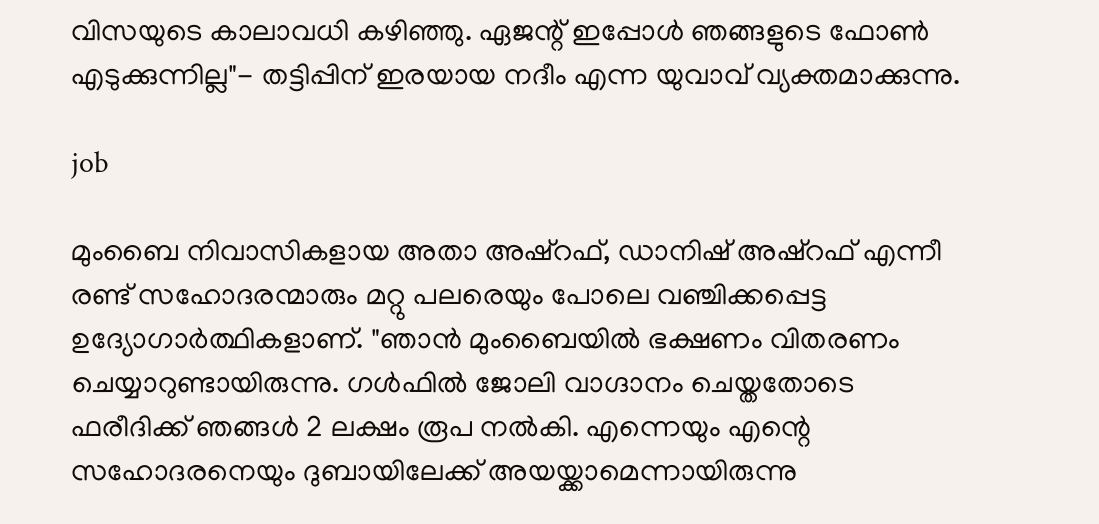വിസയുടെ കാലാവധി കഴിഞ്ഞു. ഏജന്റ് ഇപ്പോള്‍ ഞങ്ങളുടെ ഫോണ്‍ എടുക്കുന്നില്ല"- തട്ടിപ്പിന് ഇരയായ നദീം എന്ന യുവാവ് വ്യക്തമാക്കുന്നു.

job

മുംബൈ നിവാസികളായ അതാ അഷ്‌റഫ്, ഡാനിഷ് അഷ്‌റഫ് എന്നീ രണ്ട് സഹോദരന്മാരും മറ്റു പലരെയും പോലെ വഞ്ചിക്കപ്പെട്ട ഉദ്യോഗാർത്ഥികളാണ്. "ഞാൻ മുംബൈയിൽ ഭക്ഷണം വിതരണം ചെയ്യാറുണ്ടായിരുന്നു. ഗള്‍ഫില്‍ ജോലി വാഗ്ദാനം ചെയ്തതോടെ ഫരീദിക്ക് ഞങ്ങൾ 2 ലക്ഷം രൂപ നൽകി. എന്നെയും എന്റെ സഹോദരനെയും ദുബായിലേക്ക് അയയ്ക്കാമെന്നായിരുന്നു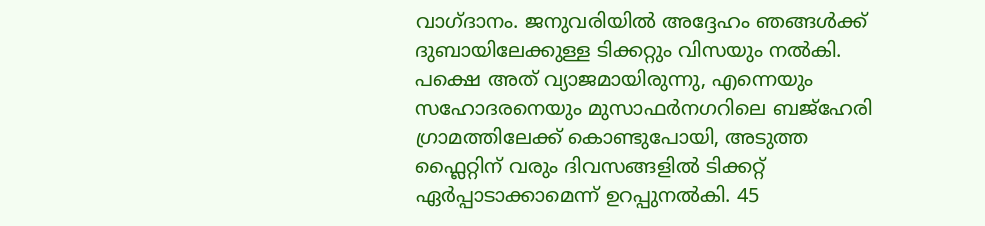വാഗ്ദാനം. ജനുവരിയിൽ അദ്ദേഹം ഞങ്ങൾക്ക് ദുബായിലേക്കുള്ള ടിക്കറ്റും വിസയും നൽകി. പക്ഷെ അത് വ്യാജമായിരുന്നു, എന്നെയും സഹോദരനെയും മുസാഫർനഗറിലെ ബജ്ഹേരി ഗ്രാമത്തിലേക്ക് കൊണ്ടുപോയി, അടുത്ത ഫ്ലൈറ്റിന് വരും ദിവസങ്ങളിൽ ടിക്കറ്റ് ഏർപ്പാടാക്കാമെന്ന് ഉറപ്പുനൽകി. 45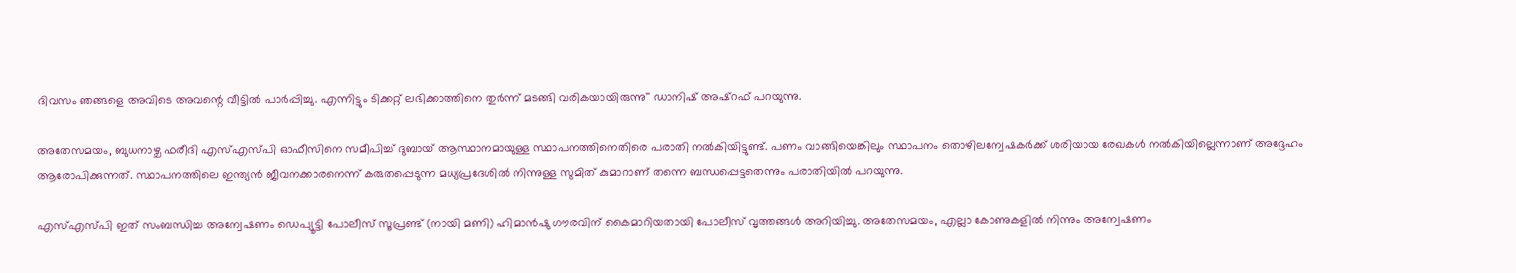ദിവസം ഞങ്ങളെ അവിടെ അവന്റെ വീട്ടിൽ പാർപ്പിച്ചു. എന്നിട്ടും ടിക്കറ്റ് ലഭിക്കാത്തിനെ തുർന്ന് മടങ്ങി വരികയായിരുന്നു'' ഡാനിഷ് അഷ്‌റഫ് പറയുന്നു.

അതേസമയം, ബുധനാഴ്ച ഫരീദി എസ്‌എസ്‌പി ഓഫീസിനെ സമീപിച്ച് ദുബായ് ആസ്ഥാനമായുള്ള സ്ഥാപനത്തിനെതിരെ പരാതി നല്‍കിയിട്ടുണ്ട്. പണം വാങ്ങിയെങ്കിലും സ്ഥാപനം തൊഴിലന്വേഷകർക്ക് ശരിയായ രേഖകൾ നല്‍കിയില്ലെന്നാണ് അദ്ദേഹം ആരോപിക്കുന്നത്. സ്ഥാപനത്തിലെ ഇന്ത്യൻ ജീവനക്കാരനെന്ന് കരുതപ്പെടുന്ന മധ്യപ്രദേശിൽ നിന്നുള്ള സുമിത് കുമാറാണ് തന്നെ ബന്ധപ്പെട്ടതെന്നും പരാതിയിൽ പറയുന്നു.

എസ്എസ്പി ഇത് സംബന്ധിച്ച അന്വേഷണം ഡെപ്യൂട്ടി പോലീസ് സൂപ്രണ്ട് (നായി മണി) ഹിമാൻഷു ഗൗരവിന് കൈമാറിയതായി പോലീസ് വൃത്തങ്ങൾ അറിയിച്ചു. അതേസമയം, എല്ലാ കോണുകളിൽ നിന്നും അന്വേഷണം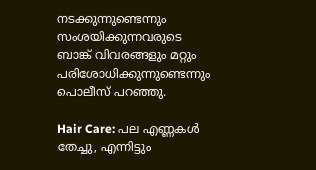നടക്കുന്നുണ്ടെന്നും സംശയിക്കുന്നവരുടെ ബാങ്ക് വിവരങ്ങളും മറ്റും പരിശോധിക്കുന്നുണ്ടെന്നും പൊലീസ് പറഞ്ഞു.

Hair Care: പല എണ്ണകള്‍ തേച്ചു, എന്നിട്ടും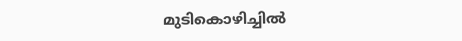മുടികൊഴിച്ചില്‍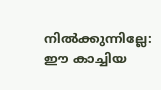നില്‍ക്കുന്നില്ലേ: ഈ കാച്ചിയ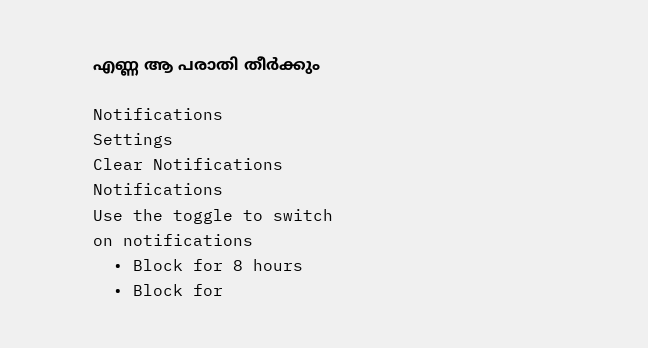എണ്ണ ആ പരാതി തീർക്കും

Notifications
Settings
Clear Notifications
Notifications
Use the toggle to switch on notifications
  • Block for 8 hours
  • Block for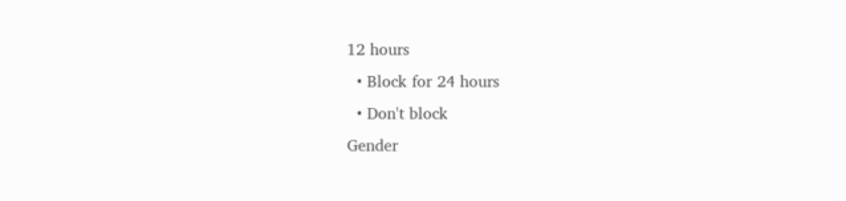12 hours
  • Block for 24 hours
  • Don't block
Gender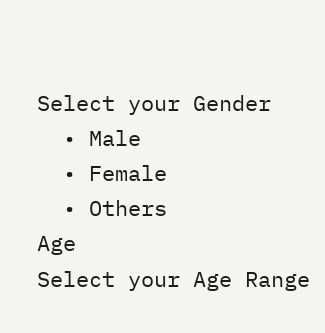Select your Gender
  • Male
  • Female
  • Others
Age
Select your Age Range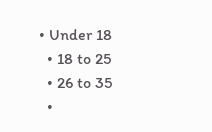• Under 18
  • 18 to 25
  • 26 to 35
  •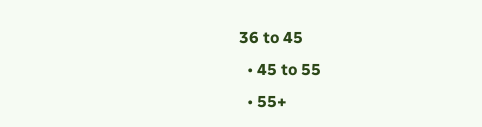36 to 45
  • 45 to 55
  • 55+